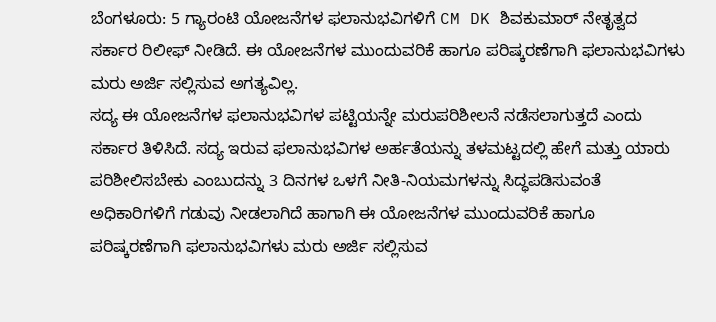ಬೆಂಗಳೂರು: 5 ಗ್ಯಾರಂಟಿ ಯೋಜನೆಗಳ ಫಲಾನುಭವಿಗಳಿಗೆ CM DK ಶಿವಕುಮಾರ್ ನೇತೃತ್ವದ ಸರ್ಕಾರ ರಿಲೀಫ್ ನೀಡಿದೆ. ಈ ಯೋಜನೆಗಳ ಮುಂದುವರಿಕೆ ಹಾಗೂ ಪರಿಷ್ಕರಣೆಗಾಗಿ ಫಲಾನುಭವಿಗಳು ಮರು ಅರ್ಜಿ ಸಲ್ಲಿಸುವ ಅಗತ್ಯವಿಲ್ಲ.
ಸದ್ಯ ಈ ಯೋಜನೆಗಳ ಫಲಾನುಭವಿಗಳ ಪಟ್ಟಿಯನ್ನೇ ಮರುಪರಿಶೀಲನೆ ನಡೆಸಲಾಗುತ್ತದೆ ಎಂದು ಸರ್ಕಾರ ತಿಳಿಸಿದೆ. ಸದ್ಯ ಇರುವ ಫಲಾನುಭವಿಗಳ ಅರ್ಹತೆಯನ್ನು ತಳಮಟ್ಟದಲ್ಲಿ ಹೇಗೆ ಮತ್ತು ಯಾರು ಪರಿಶೀಲಿಸಬೇಕು ಎಂಬುದನ್ನು 3 ದಿನಗಳ ಒಳಗೆ ನೀತಿ-ನಿಯಮಗಳನ್ನು ಸಿದ್ಧಪಡಿಸುವಂತೆ ಅಧಿಕಾರಿಗಳಿಗೆ ಗಡುವು ನೀಡಲಾಗಿದೆ ಹಾಗಾಗಿ ಈ ಯೋಜನೆಗಳ ಮುಂದುವರಿಕೆ ಹಾಗೂ ಪರಿಷ್ಕರಣೆಗಾಗಿ ಫಲಾನುಭವಿಗಳು ಮರು ಅರ್ಜಿ ಸಲ್ಲಿಸುವ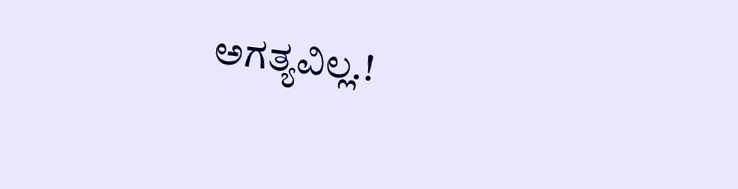ಅಗತ್ಯವಿಲ್ಲ.!